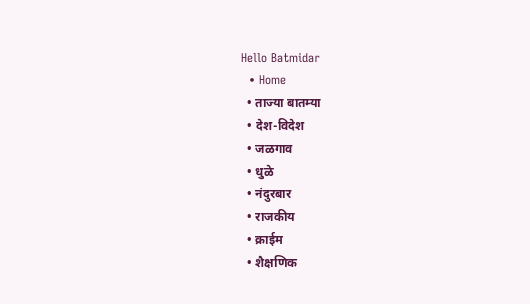Hello Batmidar
  • Home
  • ताज्या बातम्या
  • देश-विदेश
  • जळगाव
  • धुळे
  • नंदुरबार
  • राजकीय
  • क्राईम
  • शैक्षणिक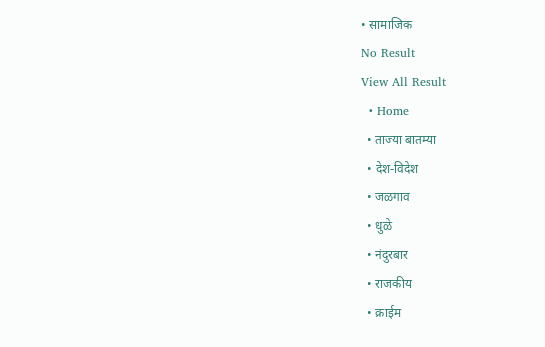• सामाजिक
No Result
View All Result
  • Home
  • ताज्या बातम्या
  • देश-विदेश
  • जळगाव
  • धुळे
  • नंदुरबार
  • राजकीय
  • क्राईम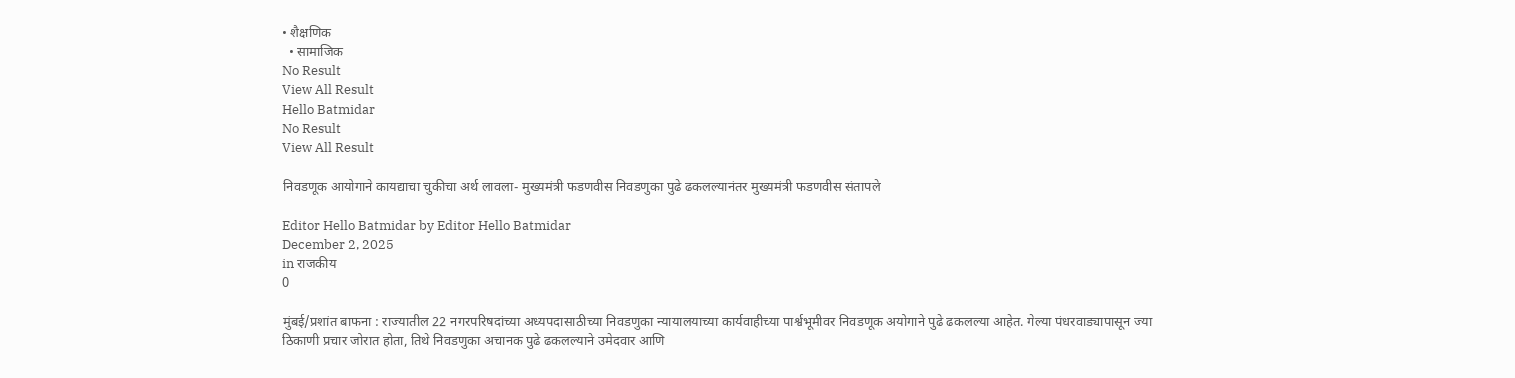• शैक्षणिक
  • सामाजिक
No Result
View All Result
Hello Batmidar
No Result
View All Result

निवडणूक आयोगाने कायद्याचा चुकीचा अर्थ लावला- मुख्यमंत्री फडणवीस निवडणुका पुढे ढकलल्यानंतर मुख्यमंत्री फडणवीस संतापले

Editor Hello Batmidar by Editor Hello Batmidar
December 2, 2025
in राजकीय
0

मुंबई/प्रशांत बाफना : राज्यातील 22 नगरपरिषदांच्या अध्यपदासाठीच्या निवडणुका न्यायालयाच्या कार्यवाहीच्या पार्श्वभूमीवर निवडणूक अयोगाने पुढे ढकलल्या आहेत. गेल्या पंधरवाड्यापासून ज्या ठिकाणी प्रचार जोरात होता, तिथे निवडणुका अचानक पुढे ढकलल्याने उमेदवार आणि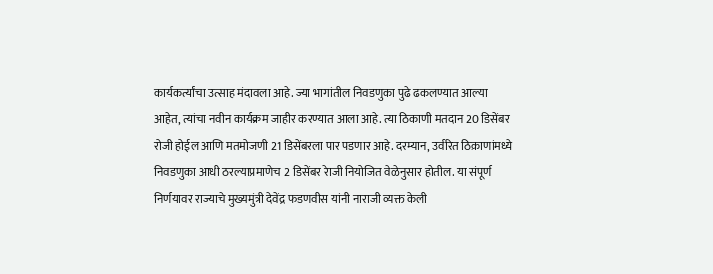कार्यकर्त्यांचा उत्साह मंदावला आहे. ज्या भागांतील निवडणुका पुढे ढकलण्यात आल्या आहेत, त्यांचा नवीन कार्यक्रम जाहीर करण्यात आला आहे. त्या ठिकाणी मतदान 20 डिसेंबर रोजी होईल आणि मतमोजणी 21 डिसेंबरला पार पडणार आहे. दरम्यान, उर्वरित ठिक़ाणांमध्ये निवडणुका आधी ठरल्याप्रमाणेच 2 डिसेंबर रेाजी नियोजित वेळेनुसार होतील. या संपूर्ण निर्णयावर राज्याचे मुख्यमुंत्री देवेंद्र फडणवीस यांनी नाराजी व्यक्त केली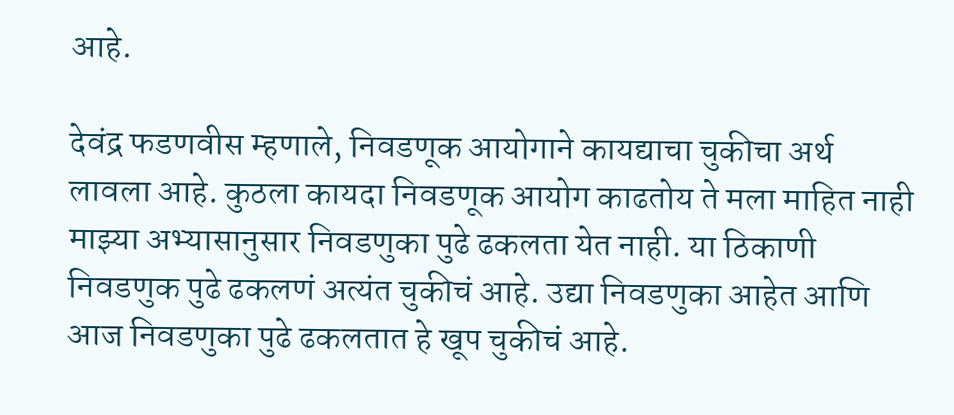आहे.

देवंद्र फडणवीस म्हणाले, निवडणूक आयोगाने कायद्याचा चुकीचा अर्थ लावला आहे. कुठला कायदा निवडणूक आयोग काढतोय ते मला माहित नाही माझ्या अभ्यासानुसार निवडणुका पुढे ढकलता येत नाही. या ठिकाणी निवडणुक पुढे ढकलणं अत्यंत चुकीचं आहे. उद्या निवडणुका आहेत आणि आज निवडणुका पुढे ढकलतात हे खूप चुकीचं आहे.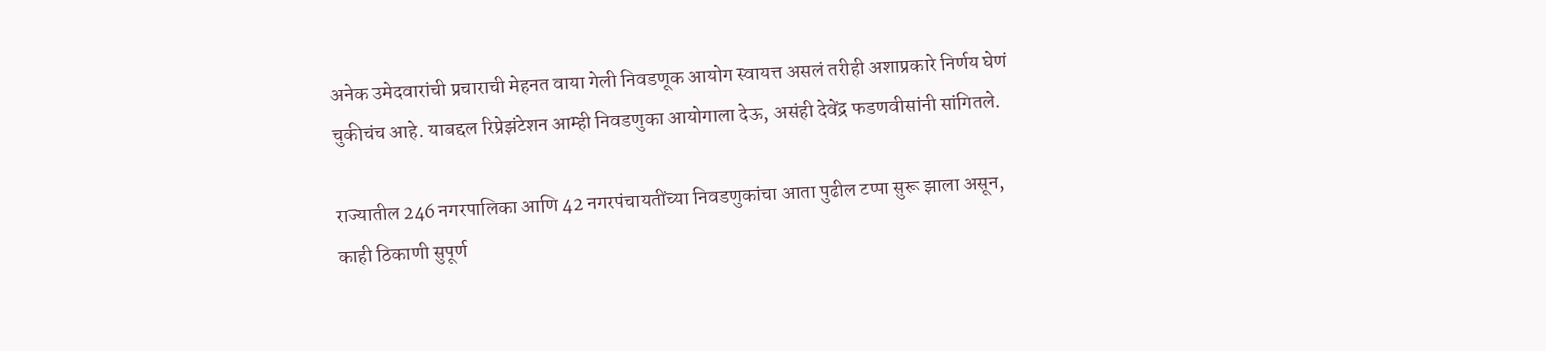अनेक उमेदवारांची प्रचाराची मेहनत वाया गेली निवडणूक आयोग स्वायत्त असलं तरीही अशाप्रकारे निर्णय घेणं चुकीचंच आहे. याबद्दल रिप्रेझंटेशन आम्ही निवडणुका आयोगाला देऊ, असंही देवेंद्र फडणवीसांनी सांगितले.

राज्यातील 246 नगरपालिका आणि 42 नगरपंचायतींच्या निवडणुकांचा आता पुढील टप्पा सुरू झाला असून, काही ठिकाणी सुपूर्ण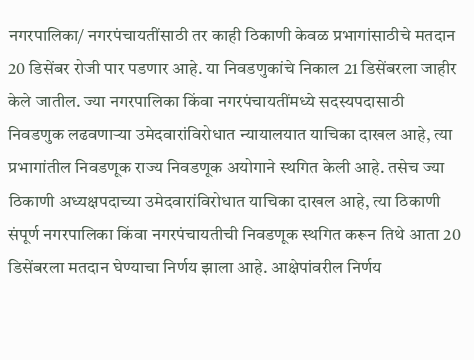नगरपालिका/ नगरपंचायतींसाठी तर काही ठिकाणी केवळ प्रभागांसाठीचे मतदान 20 डिसेंबर रोजी पार पडणार आहे. या निवडणुकांचे निकाल 21 डिसेंबरला जाहीर केले जातील. ज्या नगरपालिका किंवा नगरपंचायतींमध्ये सदस्यपदासाठी निवडणुक लढवणार्‍या उमेदवारांविरोधात न्यायालयात याचिका दाखल आहे, त्या प्रभागांतील निवडणूक राज्य निवडणूक अयोगाने स्थगित केली आहे. तसेच ज्या ठिकाणी अध्यक्षपदाच्या उमेदवारांविरोधात याचिका दाखल आहे, त्या ठिकाणी संपूर्ण नगरपालिका किंवा नगरपंचायतीची निवडणूक स्थगित करून तिथे आता 20 डिसेंबरला मतदान घेण्याचा निर्णय झाला आहे. आक्षेपांवरील निर्णय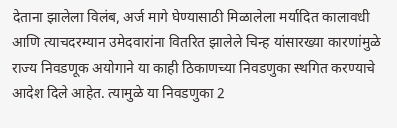देताना झालेला विलंब, अर्ज मागे घेण्यासाठी मिळालेला मर्यादित कालावधी आणि त्याचदरम्यान उमेदवारांना वितरित झालेले चिन्ह यांसारख्या कारणांमुळे राज्य निवडणूक अयोगाने या काही ठिकाणच्या निवडणुका स्थगित करण्याचे आदेश दिले आहेत. त्यामुळे या निवडणुका 2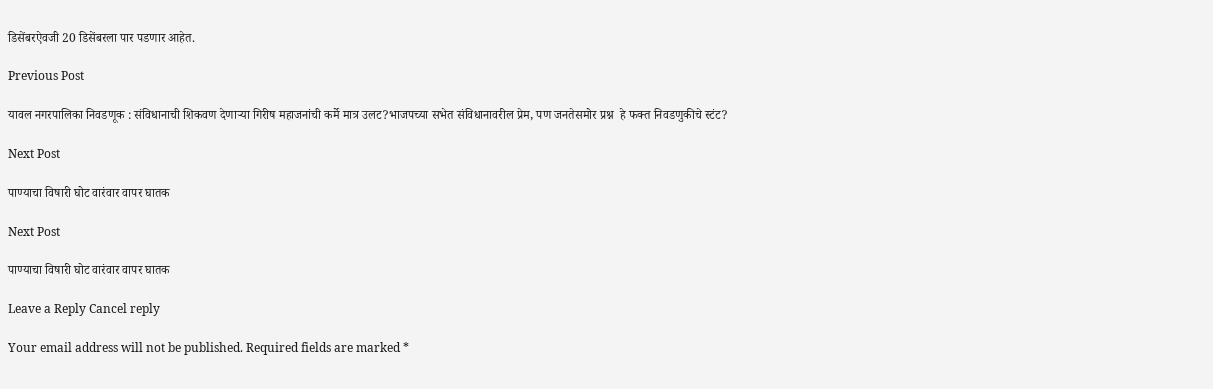डिसेंबरऐवजी 20 डिसेंबरला पार पडणार आहेत.

Previous Post

यावल नगरपालिका निवडणूक : संविधानाची शिकवण देणाऱ्या गिरीष महाजनांची कर्मे मात्र उलट?भाजपच्या सभेत संविधानावरील प्रेम, पण जनतेसमोर प्रश्न  हे फक्त निवडणुकीचे स्टंट?

Next Post

पाण्याचा विषारी घोट वारंवार वापर घातक

Next Post

पाण्याचा विषारी घोट वारंवार वापर घातक

Leave a Reply Cancel reply

Your email address will not be published. Required fields are marked *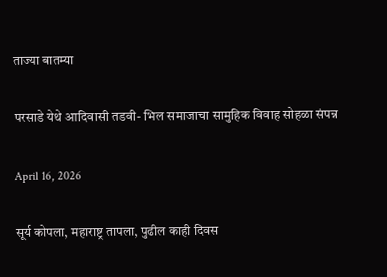ताज्या बातम्या

परसाडे येथे आदिवासी तडवी- भिल समाजाचा सामुहिक विवाह सोहळा संपन्न

April 16, 2026

सूर्य कोपला, महाराष्ट्र तापला, पुढील काही दिवस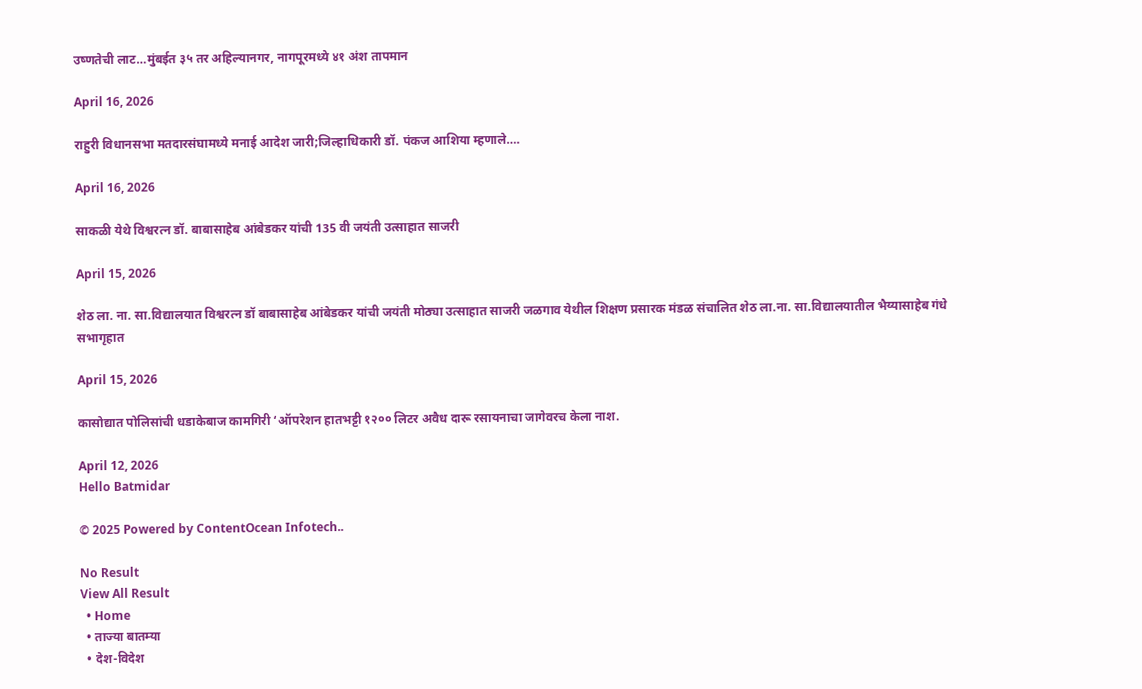उष्णतेची लाट…मुंबईत ३५ तर अहिल्यानगर, नागपूरमध्ये ४१ अंश तापमान

April 16, 2026

राहुरी विधानसभा मतदारसंघामध्ये मनाई आदेश जारी;जिल्हाधिकारी डॉ. पंकज आशिया म्हणाले….

April 16, 2026

साकळी येथे विश्वरत्न डॉ. बाबासाहेब आंबेडकर यांची 135 वी जयंती उत्साहात साजरी

April 15, 2026

शेठ ला. ना. सा.विद्यालयात विश्वरत्न डॉ बाबासाहेब आंबेडकर यांची जयंती मोठ्या उत्साहात साजरी जळगाव येथील शिक्षण प्रसारक मंडळ संचालित शेठ ला.ना. सा.विद्यालयातील भैय्यासाहेब गंधे सभागृहात

April 15, 2026

कासोद्यात पोलिसांची धडाकेबाज कामगिरी ‘ऑपरेशन हातभट्टी १२०० लिटर अवैध दारू रसायनाचा जागेवरच केला नाश.

April 12, 2026
Hello Batmidar

© 2025 Powered by ContentOcean Infotech..

No Result
View All Result
  • Home
  • ताज्या बातम्या
  • देश-विदेश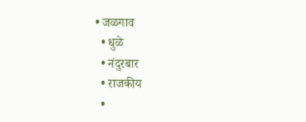• जळगाव
  • धुळे
  • नंदुरबार
  • राजकीय
  •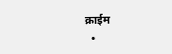क्राईम
  •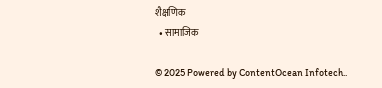शैक्षणिक
  • सामाजिक

© 2025 Powered by ContentOcean Infotech..